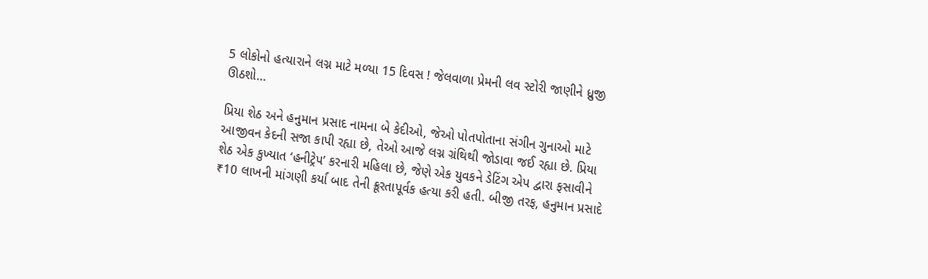5 લોકોનો હત્યારાને લગ્ન માટે મળ્યા 15 દિવસ ! જેલવાળા પ્રેમની લવ સ્ટોરી જાણીને ધ્રુજી ઊઠશો…

પ્રિયા શેઠ અને હનુમાન પ્રસાદ નામના બે કેદીઓ, જેઓ પોતપોતાના સંગીન ગુનાઓ માટે આજીવન કેદની સજા કાપી રહ્યા છે, તેઓ આજે લગ્ન ગ્રંથિથી જોડાવા જઈ રહ્યા છે. પ્રિયા શેઠ એક કુખ્યાત ‘હનીટ્રેપ’ કરનારી મહિલા છે, જેણે એક યુવકને ડેટિંગ એપ દ્વારા ફસાવીને ₹10 લાખની માંગણી કર્યા બાદ તેની ક્રૂરતાપૂર્વક હત્યા કરી હતી. બીજી તરફ, હનુમાન પ્રસાદે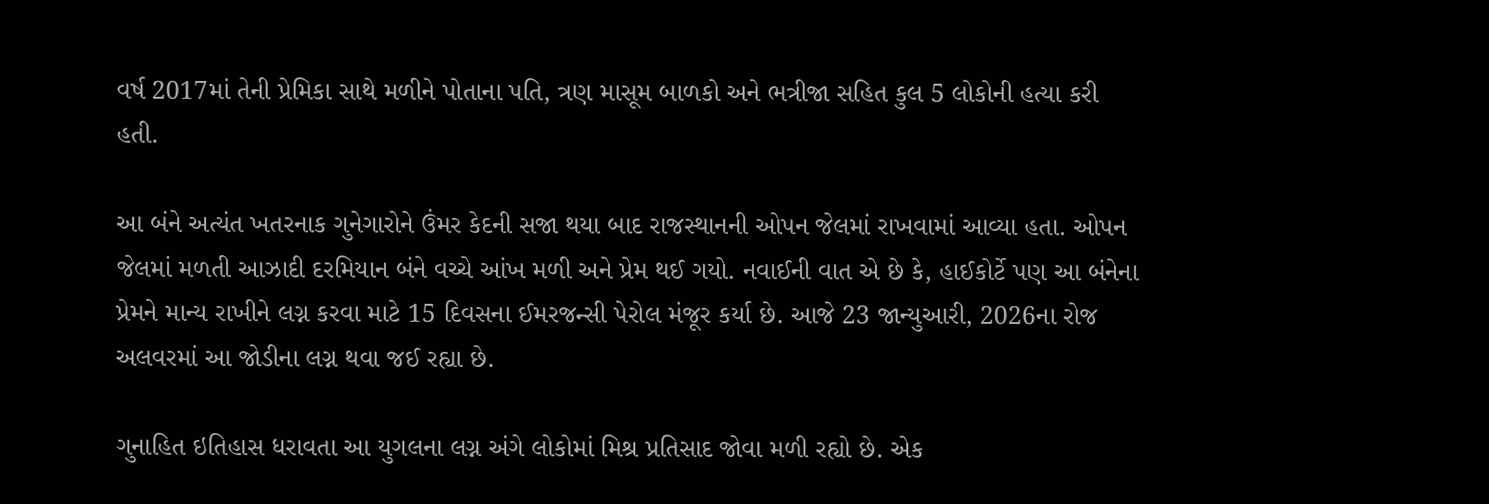વર્ષ 2017માં તેની પ્રેમિકા સાથે મળીને પોતાના પતિ, ત્રણ માસૂમ બાળકો અને ભત્રીજા સહિત કુલ 5 લોકોની હત્યા કરી હતી.

આ બંને અત્યંત ખતરનાક ગુનેગારોને ઉંમર કેદની સજા થયા બાદ રાજસ્થાનની ઓપન જેલમાં રાખવામાં આવ્યા હતા. ઓપન જેલમાં મળતી આઝાદી દરમિયાન બંને વચ્ચે આંખ મળી અને પ્રેમ થઈ ગયો. નવાઈની વાત એ છે કે, હાઈકોર્ટે પણ આ બંનેના પ્રેમને માન્ય રાખીને લગ્ન કરવા માટે 15 દિવસના ઈમરજન્સી પેરોલ મંજૂર કર્યા છે. આજે 23 જાન્યુઆરી, 2026ના રોજ અલવરમાં આ જોડીના લગ્ન થવા જઈ રહ્યા છે.

ગુનાહિત ઇતિહાસ ધરાવતા આ યુગલના લગ્ન અંગે લોકોમાં મિશ્ર પ્રતિસાદ જોવા મળી રહ્યો છે. એક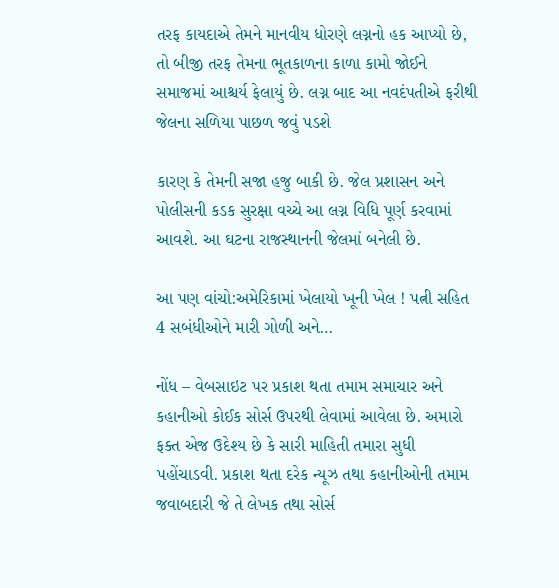તરફ કાયદાએ તેમને માનવીય ધોરણે લગ્નનો હક આપ્યો છે, તો બીજી તરફ તેમના ભૂતકાળના કાળા કામો જોઈને સમાજમાં આશ્ચર્ય ફેલાયું છે. લગ્ન બાદ આ નવદંપતીએ ફરીથી જેલના સળિયા પાછળ જવું પડશે

કારણ કે તેમની સજા હજુ બાકી છે. જેલ પ્રશાસન અને પોલીસની કડક સુરક્ષા વચ્ચે આ લગ્ન વિધિ પૂર્ણ કરવામાં આવશે. આ ઘટના રાજસ્થાનની જેલમાં બનેલી છે.

આ પણ વાંચો:અમેરિકામાં ખેલાયો ખૂની ખેલ ! પત્ની સહિત 4 સબંધીઓને મારી ગોળી અને…

નોંધ – વેબસાઇટ પર પ્રકાશ થતા તમામ સમાચાર અને કહાનીઓ કોઈક સોર્સ ઉપરથી લેવામાં આવેલા છે. અમારો ફક્ત એજ ઉદેશ્ય છે કે સારી માહિતી તમારા સુધી પહોંચાડવી. પ્રકાશ થતા દરેક ન્યૂઝ તથા કહાનીઓની તમામ જવાબદારી જે તે લેખક તથા સોર્સ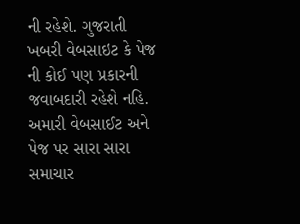ની રહેશે. ગુજરાતી ખબરી વેબસાઇટ કે પેજ ની કોઈ પણ પ્રકારની જવાબદારી રહેશે નહિ. અમારી વેબસાઈટ અને પેજ પર સારા સારા સમાચાર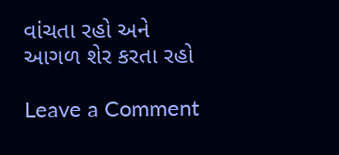વાંચતા રહો અને આગળ શેર કરતા રહો

Leave a Comment